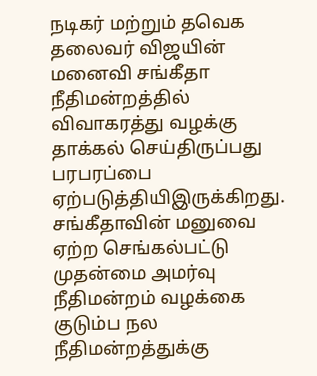நடிகர் மற்றும் தவெக தலைவர் விஜயின் மனைவி சங்கீதா நீதிமன்றத்தில் விவாகரத்து வழக்கு தாக்கல் செய்திருப்பது பரபரப்பை ஏற்படுத்தியிஇருக்கிறது.
சங்கீதாவின் மனுவை ஏற்ற செங்கல்பட்டு முதன்மை அமர்வு நீதிமன்றம் வழக்கை குடும்ப நல நீதிமன்றத்துக்கு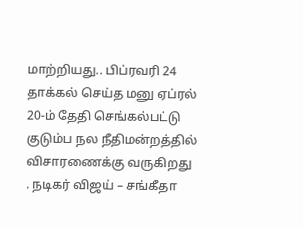மாற்றியது.. பிப்ரவரி 24 தாக்கல் செய்த மனு ஏப்ரல் 20-ம் தேதி செங்கல்பட்டு குடும்ப நல நீதிமன்றத்தில் விசாரணைக்கு வருகிறது
. நடிகர் விஜய் – சங்கீதா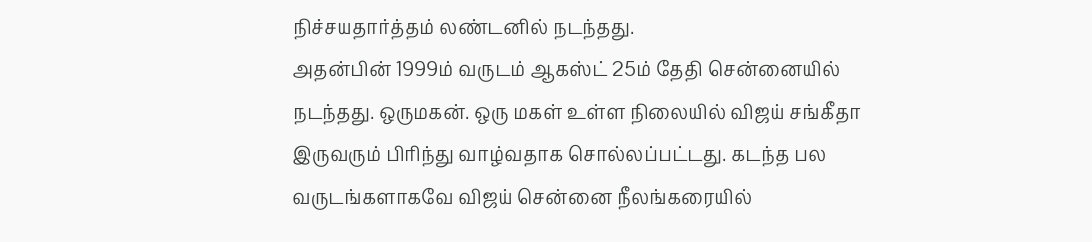நிச்சயதார்த்தம் லண்டனில் நடந்தது.
அதன்பின் 1999ம் வருடம் ஆகஸ்ட் 25ம் தேதி சென்னையில் நடந்தது. ஒருமகன். ஒரு மகள் உள்ள நிலையில் விஜய் சங்கீதா இருவரும் பிரிந்து வாழ்வதாக சொல்லப்பட்டது. கடந்த பல வருடங்களாகவே விஜய் சென்னை நீலங்கரையில்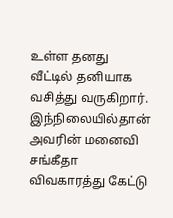உள்ள தனது வீட்டில் தனியாக வசித்து வருகிறார்.
இந்நிலையில்தான் அவரின் மனைவி சங்கீதா விவகாரத்து கேட்டு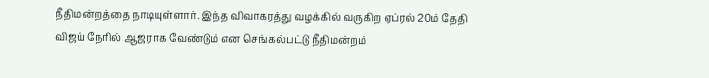நீதிமன்றத்தை நாடியுள்ளார். இந்த விவாகரத்து வழக்கில் வருகிற ஏப்ரல் 20ம் தேதி விஜய் நேரில் ஆஜராக வேண்டும் என செங்கல்பட்டு நீதிமன்றம்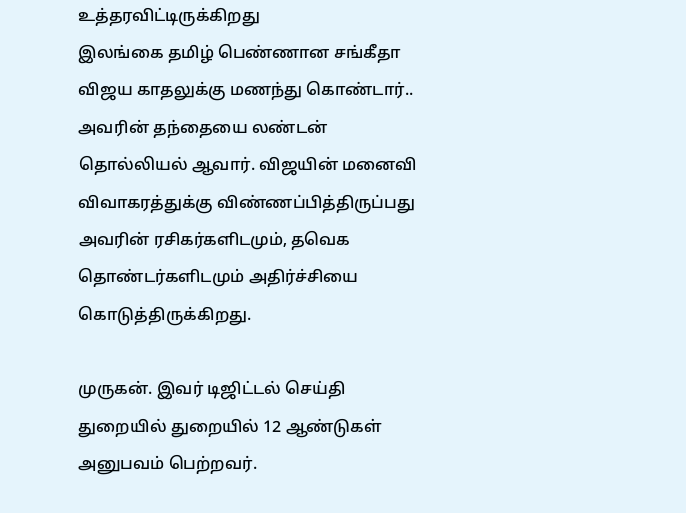உத்தரவிட்டிருக்கிறது
இலங்கை தமிழ் பெண்ணான சங்கீதா விஜய காதலுக்கு மணந்து கொண்டார்.. அவரின் தந்தையை லண்டன் தொல்லியல் ஆவார். விஜயின் மனைவி விவாகரத்துக்கு விண்ணப்பித்திருப்பது அவரின் ரசிகர்களிடமும், தவெக தொண்டர்களிடமும் அதிர்ச்சியை கொடுத்திருக்கிறது.

முருகன். இவர் டிஜிட்டல் செய்தி துறையில் துறையில் 12 ஆண்டுகள் அனுபவம் பெற்றவர்.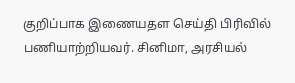குறிப்பாக இணையதள செய்தி பிரிவில் பணியாற்றியவர். சினிமா, அரசியல்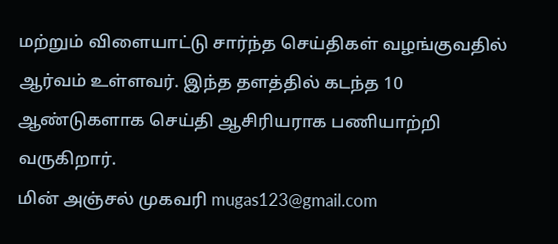மற்றும் விளையாட்டு சார்ந்த செய்திகள் வழங்குவதில் ஆர்வம் உள்ளவர். இந்த தளத்தில் கடந்த 10 ஆண்டுகளாக செய்தி ஆசிரியராக பணியாற்றி வருகிறார்.
மின் அஞ்சல் முகவரி mugas123@gmail.com